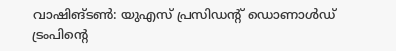വാഷിങ്ടൺ: യുഎസ് പ്രസിഡന്റ് ഡൊണാൾഡ് ട്രംപിന്റെ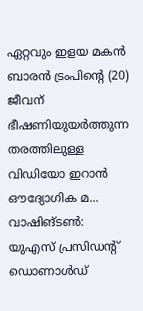ഏറ്റവും ഇളയ മകൻ ബാരൻ ട്രംപിന്റെ (20) ജീവന് ഭീഷണിയുയർത്തുന്ന തരത്തിലുള്ള വിഡിയോ ഇറാൻ ഔദ്യോഗിക മ...
വാഷിങ്ടൺ: യുഎസ് പ്രസിഡന്റ് ഡൊണാൾഡ്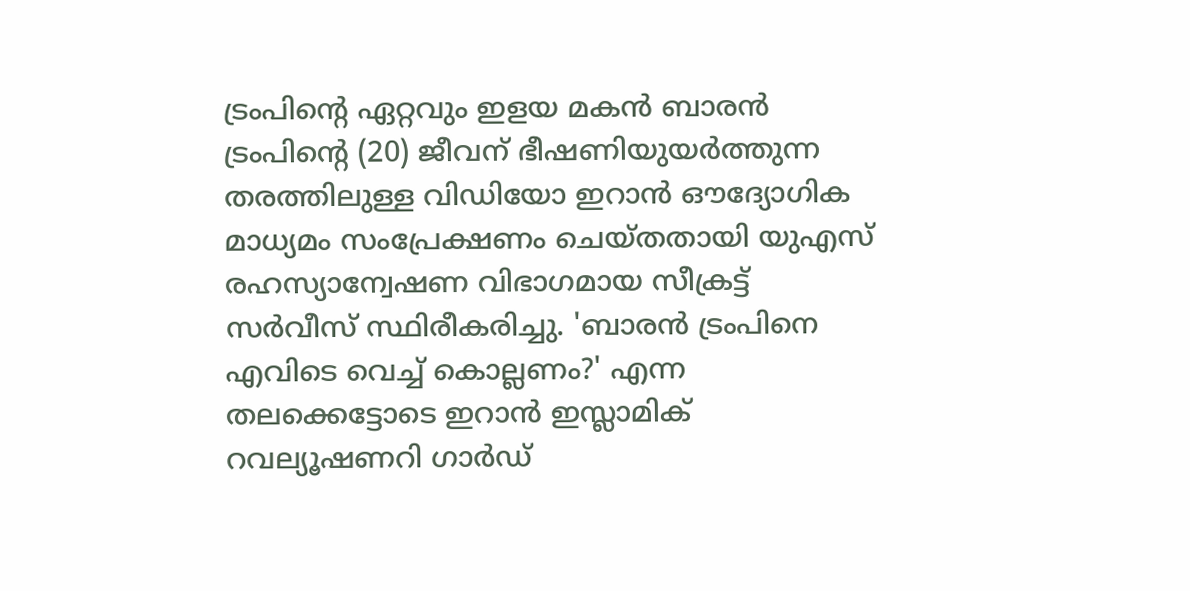ട്രംപിന്റെ ഏറ്റവും ഇളയ മകൻ ബാരൻ ട്രംപിന്റെ (20) ജീവന് ഭീഷണിയുയർത്തുന്ന തരത്തിലുള്ള വിഡിയോ ഇറാൻ ഔദ്യോഗിക മാധ്യമം സംപ്രേക്ഷണം ചെയ്തതായി യുഎസ് രഹസ്യാന്വേഷണ വിഭാഗമായ സീക്രട്ട് സർവീസ് സ്ഥിരീകരിച്ചു. 'ബാരൻ ട്രംപിനെ എവിടെ വെച്ച് കൊല്ലണം?' എന്ന തലക്കെട്ടോടെ ഇറാൻ ഇസ്ലാമിക് റവല്യൂഷണറി ഗാർഡ്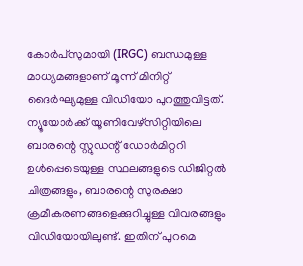കോർപ്സുമായി (IRGC) ബന്ധമുള്ള മാധ്യമങ്ങളാണ് മൂന്ന് മിനിറ്റ് ദൈർഘ്യമുള്ള വിഡിയോ പുറത്തുവിട്ടത്.
ന്യൂയോർക്ക് യൂണിവേഴ്സിറ്റിയിലെ ബാരന്റെ സ്റ്റുഡന്റ് ഡോർമിറ്ററി ഉൾപ്പെടെയുള്ള സ്ഥലങ്ങളുടെ ഡിജിറ്റൽ ചിത്രങ്ങളും, ബാരന്റെ സുരക്ഷാ ക്രമീകരണങ്ങളെക്കുറിച്ചുള്ള വിവരങ്ങളും വിഡിയോയിലുണ്ട്. ഇതിന് പുറമെ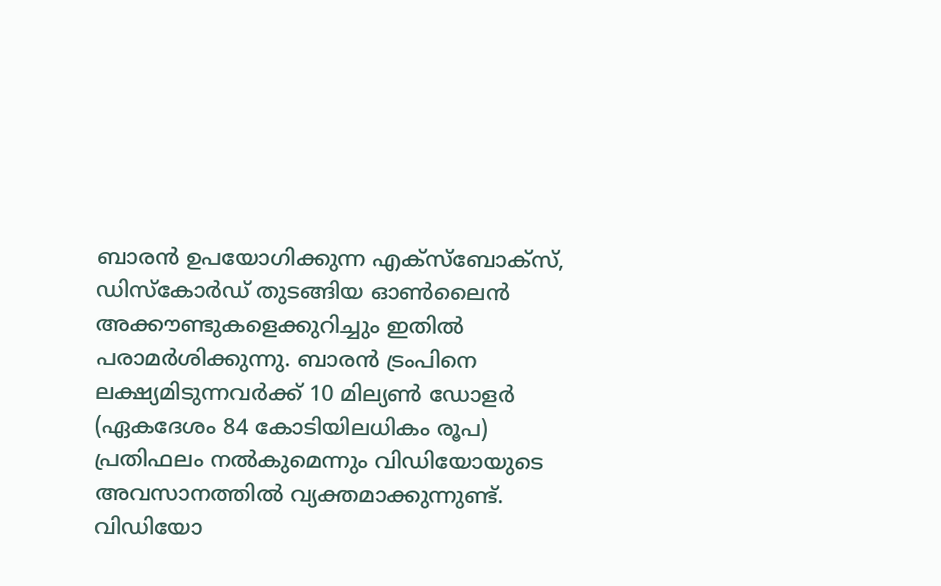ബാരൻ ഉപയോഗിക്കുന്ന എക്സ്ബോക്സ്, ഡിസ്കോർഡ് തുടങ്ങിയ ഓൺലൈൻ അക്കൗണ്ടുകളെക്കുറിച്ചും ഇതിൽ പരാമർശിക്കുന്നു. ബാരൻ ട്രംപിനെ ലക്ഷ്യമിടുന്നവർക്ക് 10 മില്യൺ ഡോളർ (ഏകദേശം 84 കോടിയിലധികം രൂപ) പ്രതിഫലം നൽകുമെന്നും വിഡിയോയുടെ അവസാനത്തിൽ വ്യക്തമാക്കുന്നുണ്ട്.
വിഡിയോ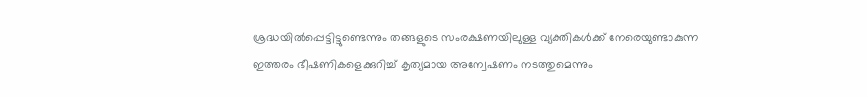ശ്രദ്ധയിൽപ്പെട്ടിട്ടുണ്ടെന്നും തങ്ങളുടെ സംരക്ഷണയിലുള്ള വ്യക്തികൾക്ക് നേരെയുണ്ടാകുന്ന ഇത്തരം ഭീഷണികളെക്കുറിച്ച് കൃത്യമായ അന്വേഷണം നടത്തുമെന്നും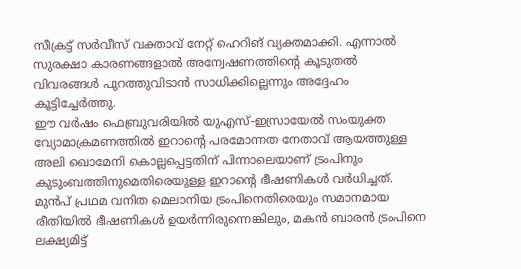സീക്രട്ട് സർവീസ് വക്താവ് നേറ്റ് ഹെറിങ് വ്യക്തമാക്കി. എന്നാൽ സുരക്ഷാ കാരണങ്ങളാൽ അന്വേഷണത്തിന്റെ കൂടുതൽ വിവരങ്ങൾ പുറത്തുവിടാൻ സാധിക്കില്ലെന്നും അദ്ദേഹം കൂട്ടിച്ചേർത്തു.
ഈ വർഷം ഫെബ്രുവരിയിൽ യുഎസ്-ഇസ്രായേൽ സംയുക്ത വ്യോമാക്രമണത്തിൽ ഇറാന്റെ പരമോന്നത നേതാവ് ആയത്തുള്ള അലി ഖൊമേനി കൊല്ലപ്പെട്ടതിന് പിന്നാലെയാണ് ട്രംപിനും കുടുംബത്തിനുമെതിരെയുള്ള ഇറാന്റെ ഭീഷണികൾ വർധിച്ചത്. മുൻപ് പ്രഥമ വനിത മെലാനിയ ട്രംപിനെതിരെയും സമാനമായ രീതിയിൽ ഭീഷണികൾ ഉയർന്നിരുന്നെങ്കിലും, മകൻ ബാരൻ ട്രംപിനെ ലക്ഷ്യമിട്ട്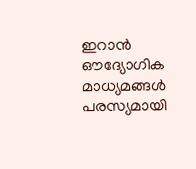ഇറാൻ ഔദ്യോഗിക മാധ്യമങ്ങൾ പരസ്യമായി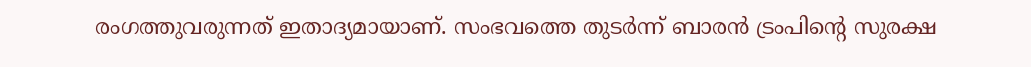രംഗത്തുവരുന്നത് ഇതാദ്യമായാണ്. സംഭവത്തെ തുടർന്ന് ബാരൻ ട്രംപിന്റെ സുരക്ഷ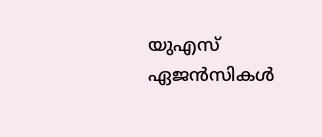യുഎസ് ഏജൻസികൾ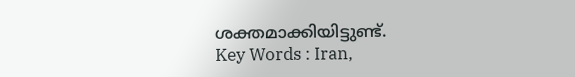ശക്തമാക്കിയിട്ടുണ്ട്.
Key Words : Iran,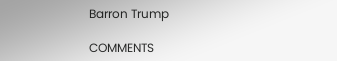Barron Trump

COMMENTS